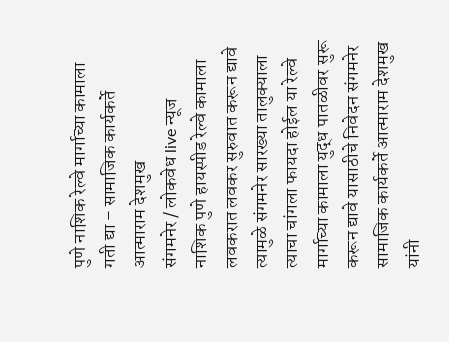पुणे नाशिक रेल्वे मार्गाच्या कामाला गती द्या – सामाजिक कार्यकर्ते आत्माराम देशमुख
संगमनेर / लोकवेध live न्यूज
नाशिक पुणे हायस्पीड रेल्वे कामाला लवकरात लवकर सुरुवात करून द्यावे त्यामुळे संगमनेर सारख्या तालुक्याला त्याचा चांगला फायदा होईल या रेल्वे मार्गाच्या कामाला युद्ध पातळीवर सुरू करून द्यावे यासाठीचे निवेदन संगमनेर सामाजिक कार्यकर्ते आत्माराम देशमुख यांनी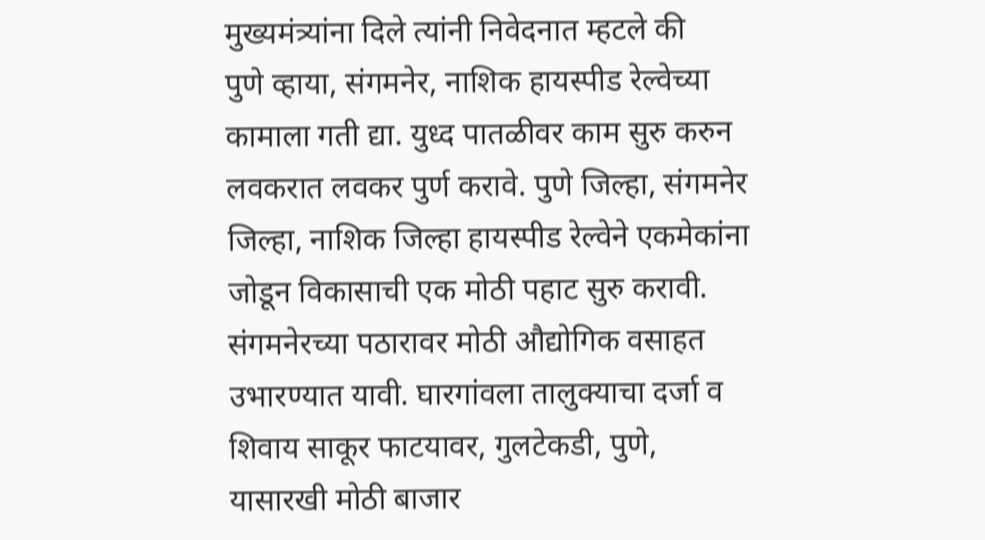मुख्यमंत्र्यांना दिले त्यांनी निवेदनात म्हटले की
पुणे व्हाया, संगमनेर, नाशिक हायस्पीड रेल्वेच्या कामाला गती द्या. युध्द पातळीवर काम सुरु करुन लवकरात लवकर पुर्ण करावे. पुणे जिल्हा, संगमनेर जिल्हा, नाशिक जिल्हा हायस्पीड रेल्वेने एकमेकांना जोडून विकासाची एक मोठी पहाट सुरु करावी. संगमनेरच्या पठारावर मोठी औद्योगिक वसाहत उभारण्यात यावी. घारगांवला तालुक्याचा दर्जा व शिवाय साकूर फाटयावर, गुलटेकडी, पुणे, यासारखी मोठी बाजार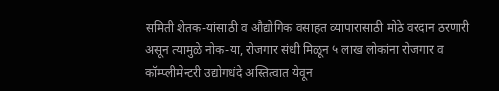समिती शेतक-यांसाठी व औद्योगिक वसाहत व्यापारासाठी मोठे वरदान ठरणारी असून त्यामुळे नोक-या, रोजगार संधी मिळून ५ लाख लोकांना रोजगार व कॉम्प्लीमेन्टरी उद्योगधंदे अस्तित्वात येवून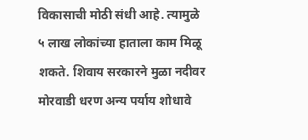विकासाची मोठी संधी आहे. त्यामुळे ५ लाख लोकांच्या हाताला काम मिळू शकते. शिवाय सरकारने मुळा नदीवर मोरवाडी धरण अन्य पर्याय शोधावे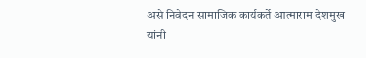असे निवेदन सामाजिक कार्यकर्ते आत्माराम देशमुख यांनी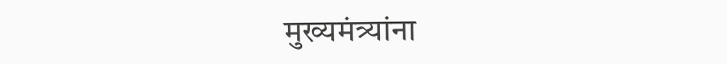मुख्यमंत्र्यांना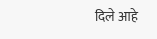दिले आहे